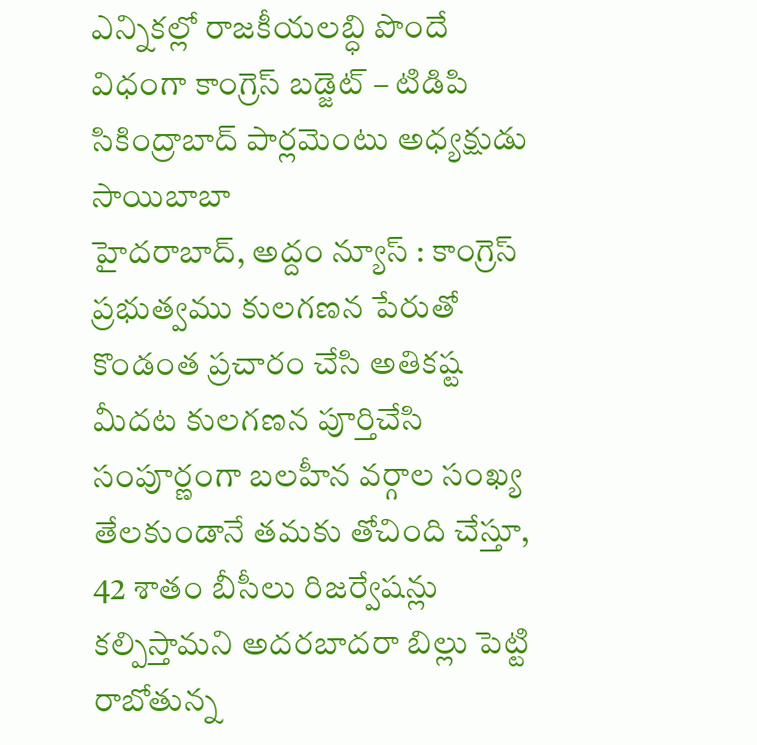ఎన్నికల్లో రాజకీయలబ్ధి పొందే విధంగా కాంగ్రెస్ బడ్జెట్ – టిడిపి సికింద్రాబాద్ పార్లమెంటు అధ్యక్షుడు సాయిబాబా
హైదరాబాద్, అద్దం న్యూస్ : కాంగ్రెస్ ప్రభుత్వము కులగణన పేరుతో కొండంత ప్రచారం చేసి అతికష్ట మీదట కులగణన పూర్తిచేసి సంపూర్ణంగా బలహీన వర్గాల సంఖ్య తేలకుండానే తమకు తోచింది చేస్తూ, 42 శాతం బీసీలు రిజర్వేషన్లు కల్పిస్తామని అదరబాదరా బిల్లు పెట్టి రాబోతున్న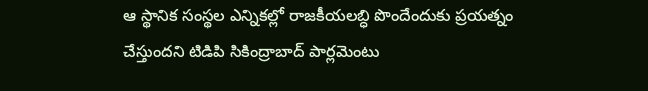ఆ స్థానిక సంస్థల ఎన్నికల్లో రాజకీయలబ్ధి పొందేందుకు ప్రయత్నం చేస్తుందని టిడిపి సికింద్రాబాద్ పార్లమెంటు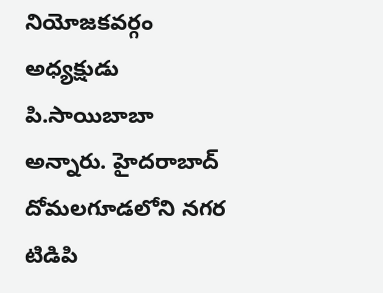నియోజకవర్గం అధ్యక్షుడు పి.సాయిబాబా అన్నారు. హైదరాబాద్ దోమలగూడలోని నగర టిడిపి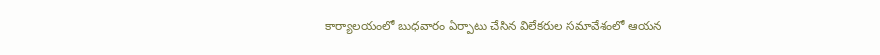కార్యాలయంలో బుధవారం ఏర్పాటు చేసిన విలేకరుల సమావేశంలో ఆయన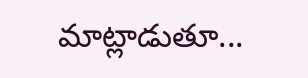మాట్లాడుతూ...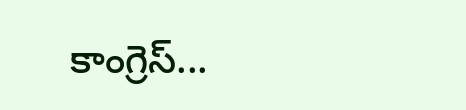కాంగ్రెస్...